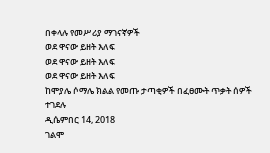በቀላሉ የመሥሪያ ማገናኛዎች
ወደ ዋናው ይዘት እለፍ
ወደ ዋናው ይዘት እለፍ
ወደ ዋናው ይዘት እለፍ
ከሞያሌ ሶማሌ ክልል የመጡ ታጣቂዎች በፈፀሙት ጥቃት ሰዎች ተገደሉ
ዲሴምበር 14, 2018
ገልሞ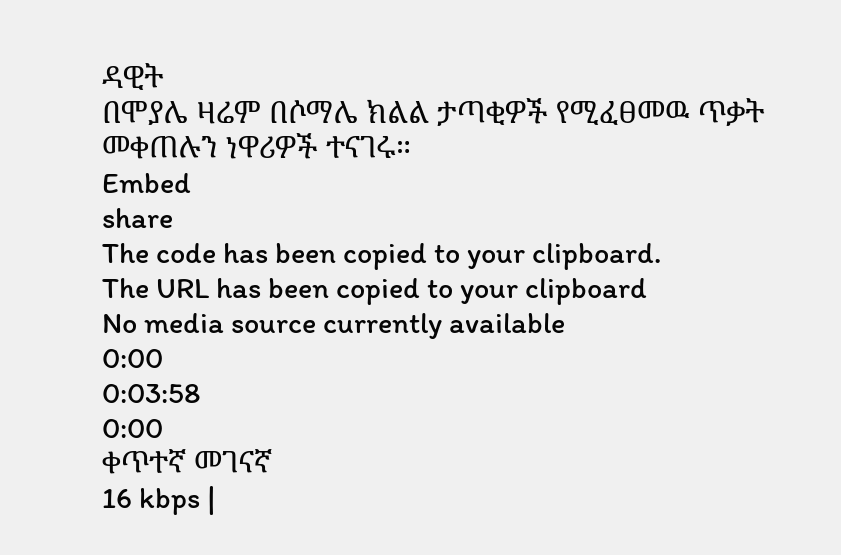ዳዊት
በሞያሌ ዛሬም በሶማሌ ክልል ታጣቂዎች የሚፈፀመዉ ጥቃት መቀጠሉን ነዋሪዎች ተናገሩ።
Embed
share
The code has been copied to your clipboard.
The URL has been copied to your clipboard
No media source currently available
0:00
0:03:58
0:00
ቀጥተኛ መገናኛ
16 kbps |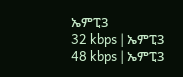ኤምፒ3
32 kbps | ኤምፒ3
48 kbps | ኤምፒ3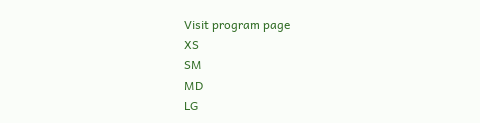Visit program page
XS
SM
MD
LG